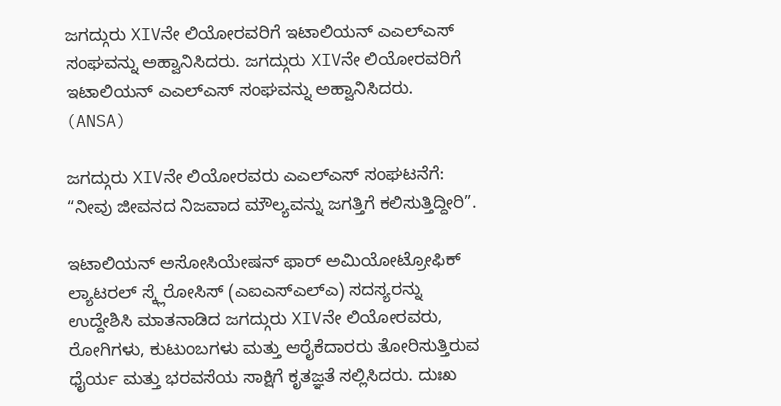ಜಗದ್ಗುರು XIVನೇ ಲಿಯೋರವರಿಗೆ ಇಟಾಲಿಯನ್ ಎಎಲ್ಎಸ್  ಸಂಘವನ್ನು ಅಹ್ವಾನಿಸಿದರು. ಜಗದ್ಗುರು XIVನೇ ಲಿಯೋರವರಿಗೆ ಇಟಾಲಿಯನ್ ಎಎಲ್ಎಸ್ ಸಂಘವನ್ನು ಅಹ್ವಾನಿಸಿದರು.  (ANSA)

ಜಗದ್ಗುರು XIVನೇ ಲಿಯೋರವರು ಎಎಲ್ಎಸ್ ಸಂಘಟನೆಗೆ: “ನೀವು ಜೀವನದ ನಿಜವಾದ ಮೌಲ್ಯವನ್ನು ಜಗತ್ತಿಗೆ ಕಲಿಸುತ್ತಿದ್ದೀರಿ”.

ಇಟಾಲಿಯನ್ ಅಸೋಸಿಯೇಷನ್ ಫಾರ್ ಅಮಿಯೋಟ್ರೋಫಿಕ್ ಲ್ಯಾಟರಲ್ ಸ್ಕ್ಲೆರೋಸಿಸ್ (ಎಐಎಸ್ಎಲ್ಎ) ಸದಸ್ಯರನ್ನು ಉದ್ದೇಶಿಸಿ ಮಾತನಾಡಿದ ಜಗದ್ಗುರು XIVನೇ ಲಿಯೋರವರು, ರೋಗಿಗಳು, ಕುಟುಂಬಗಳು ಮತ್ತು ಆರೈಕೆದಾರರು ತೋರಿಸುತ್ತಿರುವ ಧೈರ್ಯ ಮತ್ತು ಭರವಸೆಯ ಸಾಕ್ಷಿಗೆ ಕೃತಜ್ಞತೆ ಸಲ್ಲಿಸಿದರು. ದುಃಖ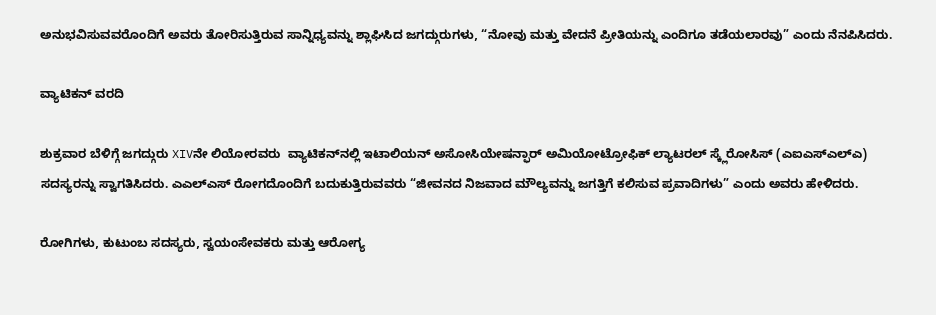ಅನುಭವಿಸುವವರೊಂದಿಗೆ ಅವರು ತೋರಿಸುತ್ತಿರುವ ಸಾನ್ನಿಧ್ಯವನ್ನು ಶ್ಲಾಘಿಸಿದ ಜಗದ್ಗುರುಗಳು, “ನೋವು ಮತ್ತು ವೇದನೆ ಪ್ರೀತಿಯನ್ನು ಎಂದಿಗೂ ತಡೆಯಲಾರವು” ಎಂದು ನೆನಪಿಸಿದರು.

ವ್ಯಾಟಿಕನ್ ವರದಿ

ಶುಕ್ರವಾರ ಬೆಳಿಗ್ಗೆ ಜಗದ್ಗುರು XIVನೇ ಲಿಯೋರವರು  ವ್ಯಾಟಿಕನ್‌ನಲ್ಲಿ ಇಟಾಲಿಯನ್ ಅಸೋಸಿಯೇಷನ್ಫಾರ್ ಅಮಿಯೋಟ್ರೋಫಿಕ್ ಲ್ಯಾಟರಲ್ ಸ್ಕ್ಲೆರೋಸಿಸ್ (ಎಐಎಸ್ಎಲ್ಎ) ಸದಸ್ಯರನ್ನು ಸ್ವಾಗತಿಸಿದರು. ಎಎಲ್ಎಸ್ ರೋಗದೊಂದಿಗೆ ಬದುಕುತ್ತಿರುವವರು “ಜೀವನದ ನಿಜವಾದ ಮೌಲ್ಯವನ್ನು ಜಗತ್ತಿಗೆ ಕಲಿಸುವ ಪ್ರವಾದಿಗಳು” ಎಂದು ಅವರು ಹೇಳಿದರು.

ರೋಗಿಗಳು, ಕುಟುಂಬ ಸದಸ್ಯರು, ಸ್ವಯಂಸೇವಕರು ಮತ್ತು ಆರೋಗ್ಯ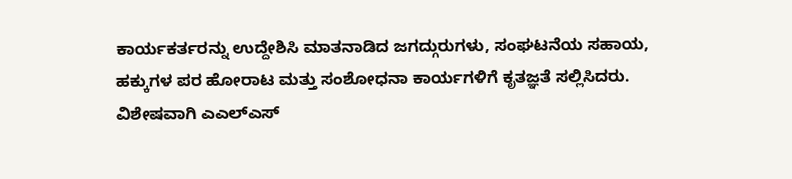ಕಾರ್ಯಕರ್ತರನ್ನು ಉದ್ದೇಶಿಸಿ ಮಾತನಾಡಿದ ಜಗದ್ಗುರುಗಳು, ಸಂಘಟನೆಯ ಸಹಾಯ, ಹಕ್ಕುಗಳ ಪರ ಹೋರಾಟ ಮತ್ತು ಸಂಶೋಧನಾ ಕಾರ್ಯಗಳಿಗೆ ಕೃತಜ್ಞತೆ ಸಲ್ಲಿಸಿದರು. ವಿಶೇಷವಾಗಿ ಎಎಲ್ಎಸ್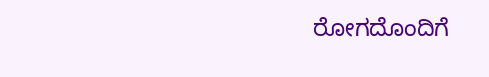ರೋಗದೊಂದಿಗೆ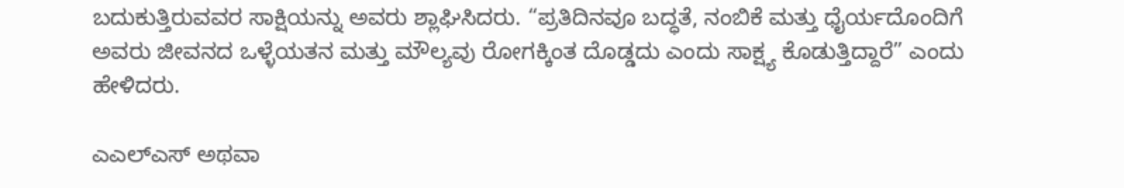ಬದುಕುತ್ತಿರುವವರ ಸಾಕ್ಷಿಯನ್ನು ಅವರು ಶ್ಲಾಘಿಸಿದರು. “ಪ್ರತಿದಿನವೂ ಬದ್ಧತೆ, ನಂಬಿಕೆ ಮತ್ತು ಧೈರ್ಯದೊಂದಿಗೆ ಅವರು ಜೀವನದ ಒಳ್ಳೆಯತನ ಮತ್ತು ಮೌಲ್ಯವು ರೋಗಕ್ಕಿಂತ ದೊಡ್ಡದು ಎಂದು ಸಾಕ್ಷ್ಯ ಕೊಡುತ್ತಿದ್ದಾರೆ” ಎಂದು ಹೇಳಿದರು.

ಎಎಲ್ಎಸ್ ಅಥವಾ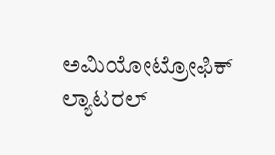ಅಮಿಯೋಟ್ರೋಫಿಕ್ ಲ್ಯಾಟರಲ್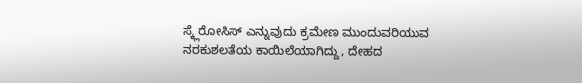ಸ್ಕ್ಲೆರೋಸಿಸ್ ಎನ್ನುವುದು ಕ್ರಮೇಣ ಮುಂದುವರಿಯುವ ನರಕುಶಲತೆಯ ಕಾಯಿಲೆಯಾಗಿದ್ದು, ದೇಹದ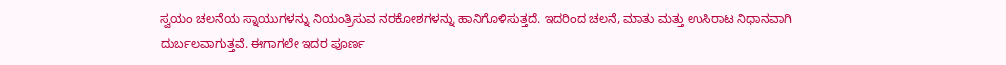ಸ್ವಯಂ ಚಲನೆಯ ಸ್ನಾಯುಗಳನ್ನು ನಿಯಂತ್ರಿಸುವ ನರಕೋಶಗಳನ್ನು ಹಾನಿಗೊಳಿಸುತ್ತದೆ. ಇದರಿಂದ ಚಲನೆ, ಮಾತು ಮತ್ತು ಉಸಿರಾಟ ನಿಧಾನವಾಗಿ ದುರ್ಬಲವಾಗುತ್ತವೆ. ಈಗಾಗಲೇ ಇದರ ಪೂರ್ಣ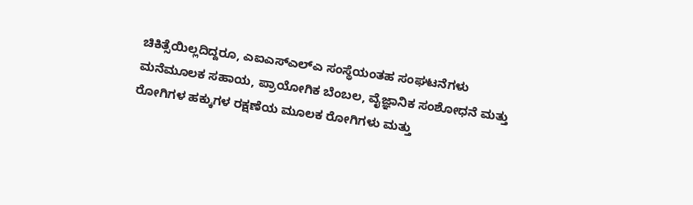ಚಿಕಿತ್ಸೆಯಿಲ್ಲದಿದ್ದರೂ, ಎಐಎಸ್ಎಲ್ಎ ಸಂಸ್ಥೆಯಂತಹ ಸಂಘಟನೆಗಳು ಮನೆಮೂಲಕ ಸಹಾಯ, ಪ್ರಾಯೋಗಿಕ ಬೆಂಬಲ, ವೈಜ್ಞಾನಿಕ ಸಂಶೋಧನೆ ಮತ್ತು ರೋಗಿಗಳ ಹಕ್ಕುಗಳ ರಕ್ಷಣೆಯ ಮೂಲಕ ರೋಗಿಗಳು ಮತ್ತು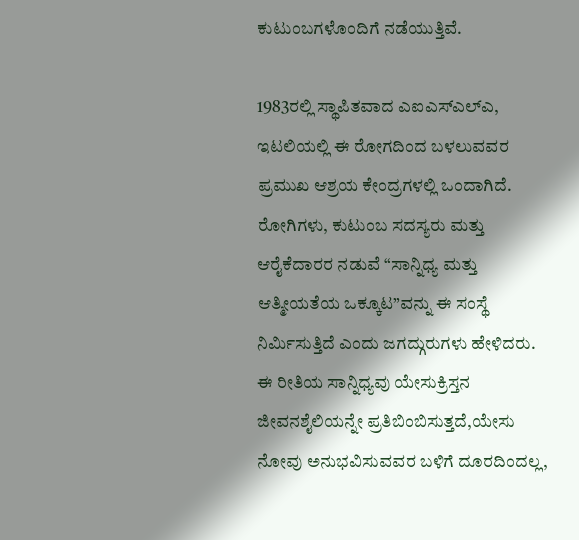ಕುಟುಂಬಗಳೊಂದಿಗೆ ನಡೆಯುತ್ತಿವೆ.

1983ರಲ್ಲಿ ಸ್ಥಾಪಿತವಾದ ಎಐಎಸ್ಎಲ್ಎ, ಇಟಲಿಯಲ್ಲಿ ಈ ರೋಗದಿಂದ ಬಳಲುವವರ ಪ್ರಮುಖ ಆಶ್ರಯ ಕೇಂದ್ರಗಳಲ್ಲಿ ಒಂದಾಗಿದೆ. ರೋಗಿಗಳು, ಕುಟುಂಬ ಸದಸ್ಯರು ಮತ್ತು ಆರೈಕೆದಾರರ ನಡುವೆ “ಸಾನ್ನಿಧ್ಯ ಮತ್ತು ಆತ್ಮೀಯತೆಯ ಒಕ್ಕೂಟ”ವನ್ನು ಈ ಸಂಸ್ಥೆ ನಿರ್ಮಿಸುತ್ತಿದೆ ಎಂದು ಜಗದ್ಗುರುಗಳು ಹೇಳಿದರು. ಈ ರೀತಿಯ ಸಾನ್ನಿಧ್ಯವು ಯೇಸುಕ್ರಿಸ್ತನ ಜೀವನಶೈಲಿಯನ್ನೇ ಪ್ರತಿಬಿಂಬಿಸುತ್ತದೆ,ಯೇಸು ನೋವು ಅನುಭವಿಸುವವರ ಬಳಿಗೆ ದೂರದಿಂದಲ್ಲ,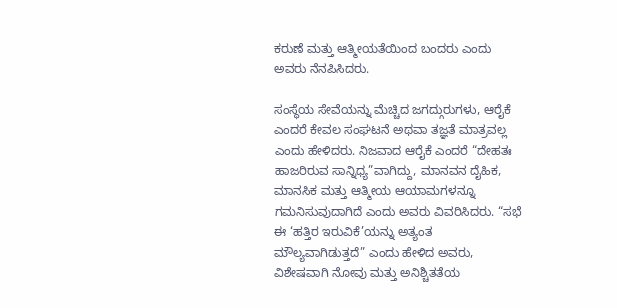ಕರುಣೆ ಮತ್ತು ಆತ್ಮೀಯತೆಯಿಂದ ಬಂದರು ಎಂದು ಅವರು ನೆನಪಿಸಿದರು.

ಸಂಸ್ಥೆಯ ಸೇವೆಯನ್ನು ಮೆಚ್ಚಿದ ಜಗದ್ಗುರುಗಳು, ಆರೈಕೆ ಎಂದರೆ ಕೇವಲ ಸಂಘಟನೆ ಅಥವಾ ತಜ್ಞತೆ ಮಾತ್ರವಲ್ಲ ಎಂದು ಹೇಳಿದರು. ನಿಜವಾದ ಆರೈಕೆ ಎಂದರೆ “ದೇಹತಃ ಹಾಜರಿರುವ ಸಾನ್ನಿಧ್ಯ”ವಾಗಿದ್ದು, ಮಾನವನ ದೈಹಿಕ, ಮಾನಸಿಕ ಮತ್ತು ಆತ್ಮೀಯ ಆಯಾಮಗಳನ್ನೂ ಗಮನಿಸುವುದಾಗಿದೆ ಎಂದು ಅವರು ವಿವರಿಸಿದರು. “ಸಭೆ ಈ ‘ಹತ್ತಿರ ಇರುವಿಕೆ’ಯನ್ನು ಅತ್ಯಂತ ಮೌಲ್ಯವಾಗಿಡುತ್ತದೆ” ಎಂದು ಹೇಳಿದ ಅವರು, ವಿಶೇಷವಾಗಿ ನೋವು ಮತ್ತು ಅನಿಶ್ಚಿತತೆಯ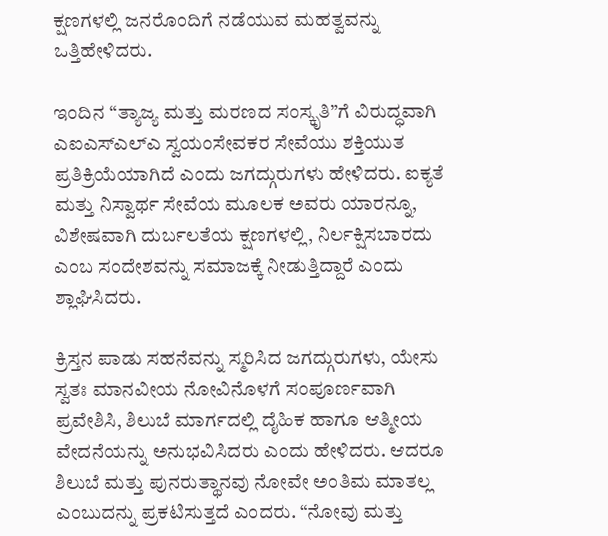ಕ್ಷಣಗಳಲ್ಲಿ ಜನರೊಂದಿಗೆ ನಡೆಯುವ ಮಹತ್ವವನ್ನು ಒತ್ತಿಹೇಳಿದರು.

ಇಂದಿನ “ತ್ಯಾಜ್ಯ ಮತ್ತು ಮರಣದ ಸಂಸ್ಕೃತಿ”ಗೆ ವಿರುದ್ಧವಾಗಿ ಎಐಎಸ್ಎಲ್ಎ ಸ್ವಯಂಸೇವಕರ ಸೇವೆಯು ಶಕ್ತಿಯುತ ಪ್ರತಿಕ್ರಿಯೆಯಾಗಿದೆ ಎಂದು ಜಗದ್ಗುರುಗಳು ಹೇಳಿದರು. ಐಕ್ಯತೆ ಮತ್ತು ನಿಸ್ವಾರ್ಥ ಸೇವೆಯ ಮೂಲಕ ಅವರು ಯಾರನ್ನೂ, ವಿಶೇಷವಾಗಿ ದುರ್ಬಲತೆಯ ಕ್ಷಣಗಳಲ್ಲಿ, ನಿರ್ಲಕ್ಷಿಸಬಾರದು ಎಂಬ ಸಂದೇಶವನ್ನು ಸಮಾಜಕ್ಕೆ ನೀಡುತ್ತಿದ್ದಾರೆ ಎಂದು ಶ್ಲಾಘಿಸಿದರು.

ಕ್ರಿಸ್ತನ ಪಾಡು ಸಹನೆವನ್ನು ಸ್ಮರಿಸಿದ ಜಗದ್ಗುರುಗಳು, ಯೇಸು ಸ್ವತಃ ಮಾನವೀಯ ನೋವಿನೊಳಗೆ ಸಂಪೂರ್ಣವಾಗಿ ಪ್ರವೇಶಿಸಿ, ಶಿಲುಬೆ ಮಾರ್ಗದಲ್ಲಿ ದೈಹಿಕ ಹಾಗೂ ಆತ್ಮೀಯ ವೇದನೆಯನ್ನು ಅನುಭವಿಸಿದರು ಎಂದು ಹೇಳಿದರು. ಆದರೂ ಶಿಲುಬೆ ಮತ್ತು ಪುನರುತ್ಥಾನವು ನೋವೇ ಅಂತಿಮ ಮಾತಲ್ಲ ಎಂಬುದನ್ನು ಪ್ರಕಟಿಸುತ್ತದೆ ಎಂದರು. “ನೋವು ಮತ್ತು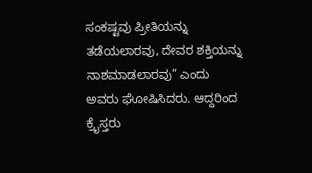ಸಂಕಷ್ಟವು ಪ್ರೀತಿಯನ್ನು ತಡೆಯಲಾರವು, ದೇವರ ಶಕ್ತಿಯನ್ನು ನಾಶಮಾಡಲಾರವು” ಎಂದು ಅವರು ಘೋಷಿಸಿದರು. ಆದ್ದರಿಂದ ಕ್ರೈಸ್ತರು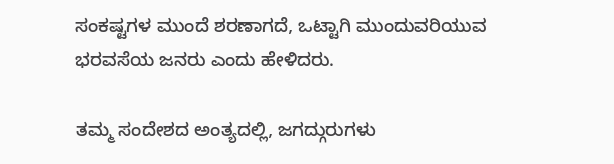ಸಂಕಷ್ಟಗಳ ಮುಂದೆ ಶರಣಾಗದೆ, ಒಟ್ಟಾಗಿ ಮುಂದುವರಿಯುವ ಭರವಸೆಯ ಜನರು ಎಂದು ಹೇಳಿದರು.

ತಮ್ಮ ಸಂದೇಶದ ಅಂತ್ಯದಲ್ಲಿ, ಜಗದ್ಗುರುಗಳು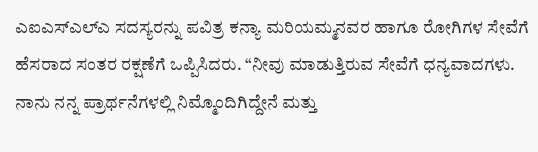ಎಐಎಸ್ಎಲ್ಎ ಸದಸ್ಯರನ್ನು ಪವಿತ್ರ ಕನ್ಯಾ ಮರಿಯಮ್ಮನವರ ಹಾಗೂ ರೋಗಿಗಳ ಸೇವೆಗೆ ಹೆಸರಾದ ಸಂತರ ರಕ್ಷಣೆಗೆ ಒಪ್ಪಿಸಿದರು. “ನೀವು ಮಾಡುತ್ತಿರುವ ಸೇವೆಗೆ ಧನ್ಯವಾದಗಳು. ನಾನು ನನ್ನ ಪ್ರಾರ್ಥನೆಗಳಲ್ಲಿ ನಿಮ್ಮೊಂದಿಗಿದ್ದೇನೆ ಮತ್ತು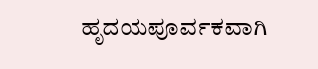ಹೃದಯಪೂರ್ವಕವಾಗಿ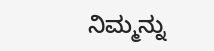ನಿಮ್ಮನ್ನು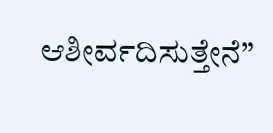ಆಶೀರ್ವದಿಸುತ್ತೇನೆ”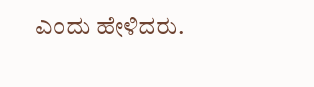ಎಂದು ಹೇಳಿದರು.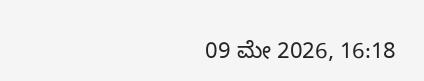09 ಮೇ 2026, 16:18